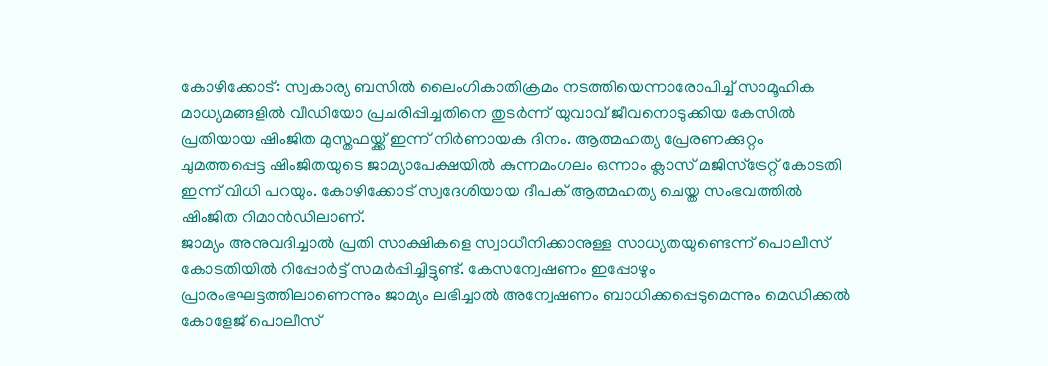കോഴിക്കോട്: സ്വകാര്യ ബസിൽ ലൈംഗികാതിക്രമം നടത്തിയെന്നാരോപിച്ച് സാമൂഹിക മാധ്യമങ്ങളിൽ വീഡിയോ പ്രചരിപ്പിച്ചതിനെ തുടർന്ന് യുവാവ് ജീവനൊടുക്കിയ കേസിൽ പ്രതിയായ ഷിംജിത മുസ്തഫയ്ക്ക് ഇന്ന് നിർണായക ദിനം. ആത്മഹത്യ പ്രേരണക്കുറ്റം ചുമത്തപ്പെട്ട ഷിംജിതയുടെ ജാമ്യാപേക്ഷയിൽ കുന്നമംഗലം ഒന്നാം ക്ലാസ് മജിസ്ട്രേറ്റ് കോടതി ഇന്ന് വിധി പറയും. കോഴിക്കോട് സ്വദേശിയായ ദീപക് ആത്മഹത്യ ചെയ്ത സംഭവത്തിൽ ഷിംജിത റിമാൻഡിലാണ്.
ജാമ്യം അനുവദിച്ചാൽ പ്രതി സാക്ഷികളെ സ്വാധീനിക്കാനുള്ള സാധ്യതയുണ്ടെന്ന് പൊലീസ് കോടതിയിൽ റിപ്പോർട്ട് സമർപ്പിച്ചിട്ടുണ്ട്. കേസന്വേഷണം ഇപ്പോഴും പ്രാരംഭഘട്ടത്തിലാണെന്നും ജാമ്യം ലഭിച്ചാൽ അന്വേഷണം ബാധിക്കപ്പെടുമെന്നും മെഡിക്കൽ കോളേജ് പൊലീസ്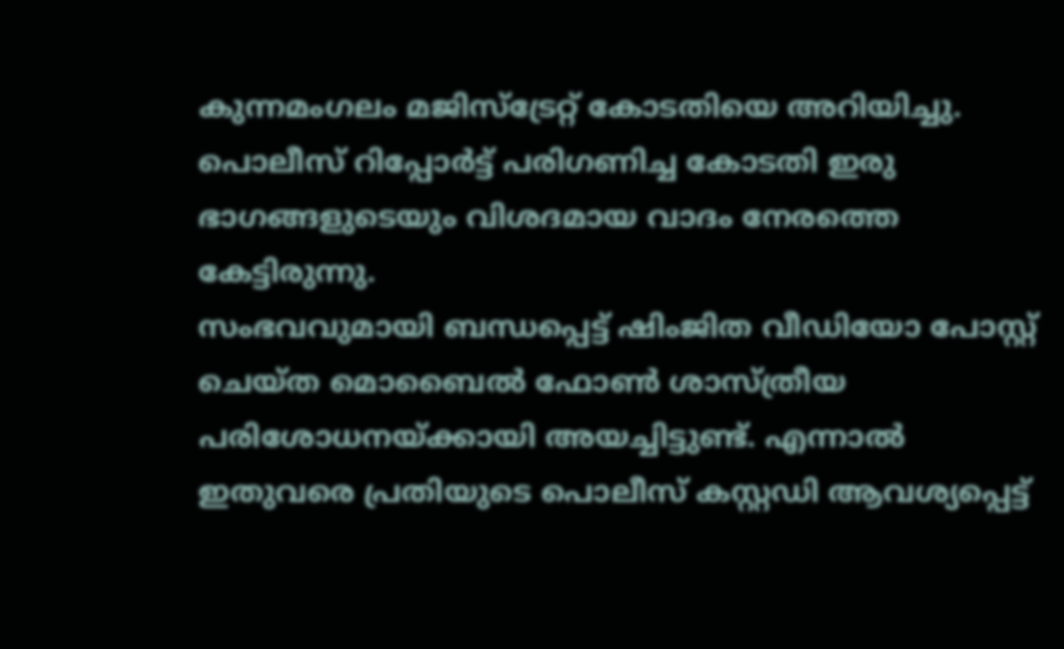കുന്നമംഗലം മജിസ്ട്രേറ്റ് കോടതിയെ അറിയിച്ചു. പൊലീസ് റിപ്പോർട്ട് പരിഗണിച്ച കോടതി ഇരു ഭാഗങ്ങളുടെയും വിശദമായ വാദം നേരത്തെ കേട്ടിരുന്നു.
സംഭവവുമായി ബന്ധപ്പെട്ട് ഷിംജിത വീഡിയോ പോസ്റ്റ് ചെയ്ത മൊബൈൽ ഫോൺ ശാസ്ത്രീയ പരിശോധനയ്ക്കായി അയച്ചിട്ടുണ്ട്. എന്നാൽ ഇതുവരെ പ്രതിയുടെ പൊലീസ് കസ്റ്റഡി ആവശ്യപ്പെട്ട്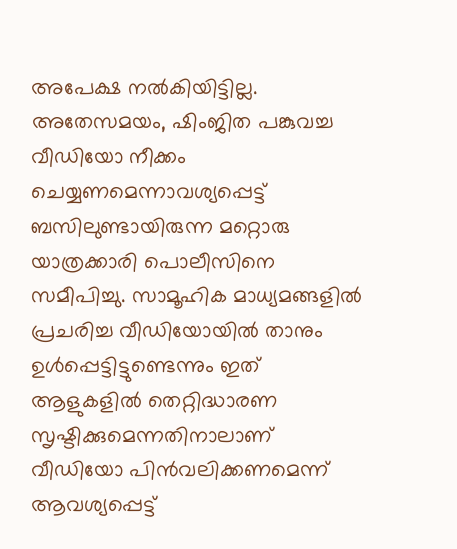അപേക്ഷ നൽകിയിട്ടില്ല.
അതേസമയം, ഷിംജിത പങ്കുവച്ച വീഡിയോ നീക്കം ചെയ്യണമെന്നാവശ്യപ്പെട്ട് ബസിലുണ്ടായിരുന്ന മറ്റൊരു യാത്രക്കാരി പൊലീസിനെ സമീപിച്ചു. സാമൂഹിക മാധ്യമങ്ങളിൽ പ്രചരിച്ച വീഡിയോയിൽ താനും ഉൾപ്പെട്ടിട്ടുണ്ടെന്നും ഇത് ആളുകളിൽ തെറ്റിദ്ധാരണ സൃഷ്ടിക്കുമെന്നതിനാലാണ് വീഡിയോ പിൻവലിക്കണമെന്ന് ആവശ്യപ്പെട്ട്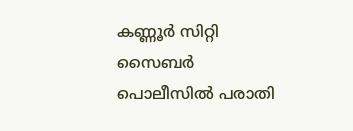കണ്ണൂർ സിറ്റി സൈബർ പൊലീസിൽ പരാതി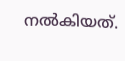നൽകിയത്.